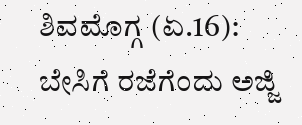ಶಿವಮೊಗ್ಗ (ಏ.16): ಬೇಸಿಗೆ ರಜೆಗೆಂದು ಅಜ್ಜಿ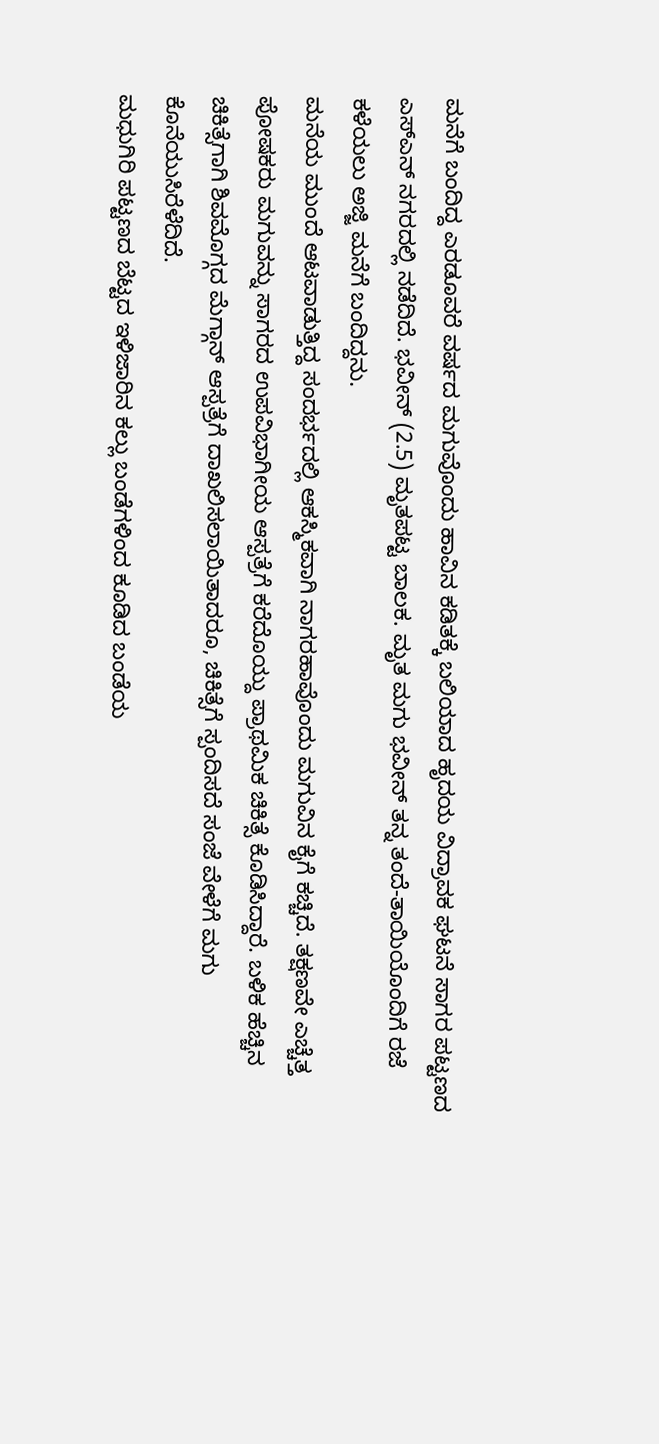ಮನೆಗೆ ಬಂದಿದ್ದ ಎರಡೂವರೆ ವರ್ಷದ ಮಗುವೊಂದು ಹಾವಿನ ಕಡಿತಕ್ಕೆ ಬಲಿಯಾದ ಹೃದಯ ವಿದ್ರಾವಕ ಘಟನೆ ಸಾಗರ ಪಟ್ಟಣದ ಎಸ್ಎನ್ ನಗರದಲ್ಲಿ ನಡೆದಿದೆ. ಭವೀನ್ (2.5) ಮೃತಪಟ್ಟ ಬಾಲಕ. ಮೃತ ಮಗು ಭವೀನ್ ತನ್ನ ತಂದೆ-ತಾಯಿಯೊಂದಿಗೆ ರಜೆ ಕಳೆಯಲು ಅಜ್ಜಿ ಮನೆಗೆ ಬಂದಿದ್ದನು.
ಮನೆಯ ಮುಂದೆ ಆಟವಾಡುತ್ತಿದ್ದ ಸಂದರ್ಭದಲ್ಲಿ ಆಕಸ್ಮಿಕವಾಗಿ ನಾಗರಹಾವೊಂದು ಮಗುವಿನ ಕೈಗೆ ಕಚ್ಚಿದೆ. ತಕ್ಷಣವೇ ಎಚ್ಚೆತ್ತ ಪೋಷಕರು ಮಗುವನ್ನು ಸಾಗರದ ಉಪವಿಭಾಗೀಯ ಆಸ್ಪತ್ರೆಗೆ ಕರೆದೊಯ್ದು ಪ್ರಾಥಮಿಕ ಚಿಕಿತ್ಸೆ ಕೊಡಿಸಿದ್ದಾರೆ. ಬಳಿಕ ಹೆಚ್ಚಿನ ಚಿಕಿತ್ಸೆಗಾಗಿ ಶಿವಮೊಗ್ಗದ ಮೆಗ್ಗಾನ್ ಆಸ್ಪತ್ರೆಗೆ ದಾಖಲಿಸಲಾಯಿತಾದರೂ, ಚಿಕಿತ್ಸೆಗೆ ಸ್ಪಂದಿಸದೆ ಸಂಜೆ ವೇಳೆಗೆ ಮಗು ಕೊನೆಯುಸಿರೆಳೆದಿದೆ.
ಮಧುಗಿರಿ ಪಟ್ಟಣದ ಬೆಟ್ಟದ ಇಳಿಜಾರಿನ ಕಲ್ಲು ಬಂಡೆಗಳಿಂದ ಕೂಡಿದ ಬಂಡೆಯ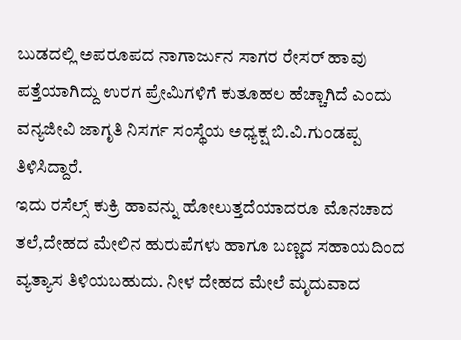ಬುಡದಲ್ಲಿ ಅಪರೂಪದ ನಾಗಾರ್ಜುನ ಸಾಗರ ರೇಸರ್ ಹಾವು ಪತ್ತೆಯಾಗಿದ್ದು ಉರಗ ಪ್ರೇಮಿಗಳಿಗೆ ಕುತೂಹಲ ಹೆಚ್ಚಾಗಿದೆ ಎಂದು ವನ್ಯಜೀವಿ ಜಾಗೃತಿ ನಿಸರ್ಗ ಸಂಸ್ಥೆಯ ಅಧ್ಯಕ್ಷ ಬಿ.ವಿ.ಗುಂಡಪ್ಪ ತಿಳಿಸಿದ್ದಾರೆ.
ಇದು ರಸೆಲ್ಸ್ ಕುಕ್ರಿ ಹಾವನ್ನು ಹೋಲುತ್ತದೆಯಾದರೂ ಮೊನಚಾದ ತಲೆ,ದೇಹದ ಮೇಲಿನ ಹುರುಪೆಗಳು ಹಾಗೂ ಬಣ್ಣದ ಸಹಾಯದಿಂದ ವ್ಯತ್ಯಾಸ ತಿಳಿಯಬಹುದು. ನೀಳ ದೇಹದ ಮೇಲೆ ಮೃದುವಾದ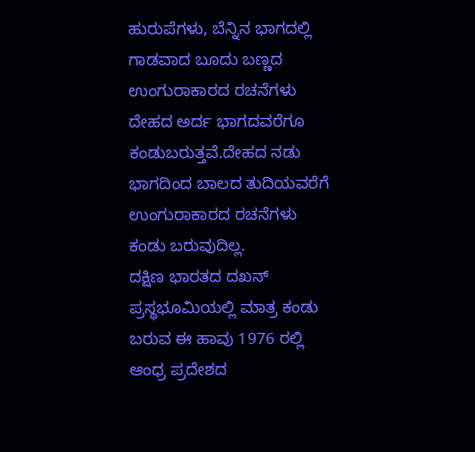ಹುರುಪೆಗಳು, ಬೆನ್ನಿನ ಭಾಗದಲ್ಲಿ ಗಾಡವಾದ ಬೂದು ಬಣ್ಣದ ಉಂಗುರಾಕಾರದ ರಚನೆಗಳು ದೇಹದ ಅರ್ದ ಭಾಗದವರೆಗೂ ಕಂಡುಬರುತ್ತವೆ.ದೇಹದ ನಡು ಭಾಗದಿಂದ ಬಾಲದ ತುದಿಯವರೆಗೆ ಉಂಗುರಾಕಾರದ ರಚನೆಗಳು ಕಂಡು ಬರುವುದಿಲ್ಲ.
ದಕ್ಷಿಣ ಭಾರತದ ದಖನ್ ಪ್ರಸ್ಥಭೂಮಿಯಲ್ಲಿ ಮಾತ್ರ ಕಂಡು ಬರುವ ಈ ಹಾವು 1976 ರಲ್ಲಿ ಆಂಧ್ರ ಪ್ರದೇಶದ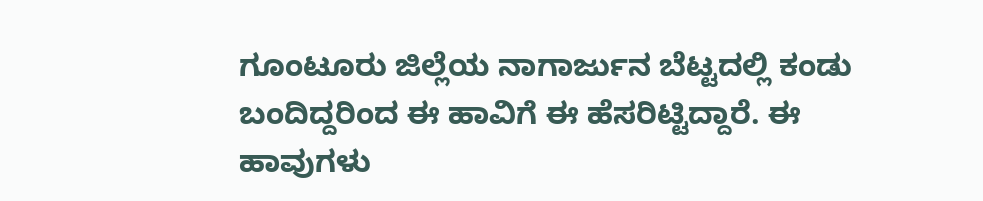ಗೂಂಟೂರು ಜಿಲ್ಲೆಯ ನಾಗಾರ್ಜುನ ಬೆಟ್ಟದಲ್ಲಿ ಕಂಡು ಬಂದಿದ್ದರಿಂದ ಈ ಹಾವಿಗೆ ಈ ಹೆಸರಿಟ್ಟಿದ್ದಾರೆ. ಈ ಹಾವುಗಳು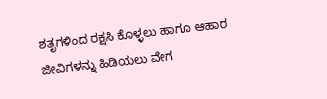ಶತೃಗಳಿಂದ ರಕ್ಷಸಿ ಕೊಳ್ಳಲು ಹಾಗೂ ಆಹಾರ ಜೀವಿಗಳನ್ನು ಹಿಡಿಯಲು ವೇಗ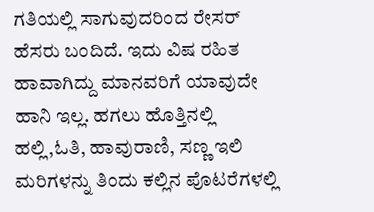ಗತಿಯಲ್ಲಿ ಸಾಗುವುದರಿಂದ ರೇಸರ್ ಹೆಸರು ಬಂದಿದೆ. ಇದು ವಿಷ ರಹಿತ ಹಾವಾಗಿದ್ದು ಮಾನವರಿಗೆ ಯಾವುದೇ ಹಾನಿ ಇಲ್ಲ. ಹಗಲು ಹೊತ್ತಿನಲ್ಲಿ ಹಲ್ಲಿ,ಓತಿ, ಹಾವುರಾಣಿ, ಸಣ್ಣ ಇಲಿ ಮರಿಗಳನ್ನು ತಿಂದು ಕಲ್ಲಿನ ಪೊಟರೆಗಳಲ್ಲಿ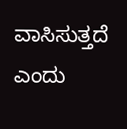ವಾಸಿಸುತ್ತದೆ ಎಂದು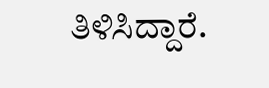ತಿಳಿಸಿದ್ದಾರೆ.